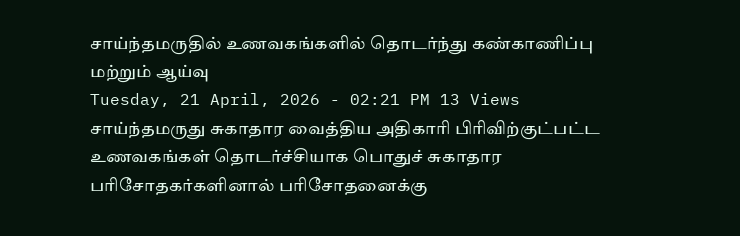சாய்ந்தமருதில் உணவகங்களில் தொடர்ந்து கண்காணிப்பு மற்றும் ஆய்வு
Tuesday, 21 April, 2026 - 02:21 PM 13 Views
சாய்ந்தமருது சுகாதார வைத்திய அதிகாரி பிரிவிற்குட்பட்ட உணவகங்கள் தொடர்ச்சியாக பொதுச் சுகாதார பரிசோதகர்களினால் பரிசோதனைக்கு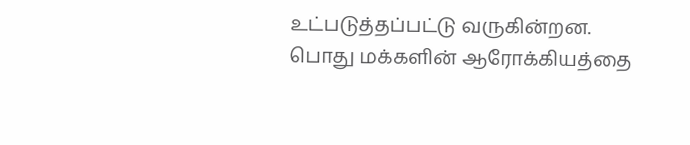உட்படுத்தப்பட்டு வருகின்றன.
பொது மக்களின் ஆரோக்கியத்தை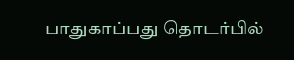பாதுகாப்பது தொடர்பில்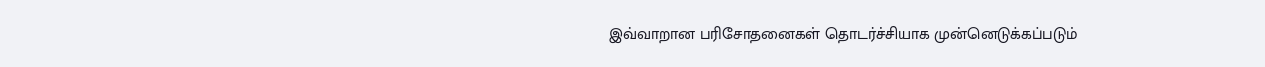இவ்வாறான பரிசோதனைகள் தொடர்ச்சியாக முன்னெடுக்கப்படும்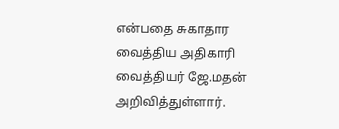என்பதை சுகாதார வைத்திய அதிகாரி வைத்தியர் ஜே.மதன் அறிவித்துள்ளார்.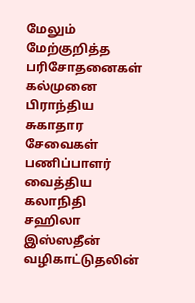மேலும் மேற்குறித்த பரிசோதனைகள் கல்முனை பிராந்திய சுகாதார சேவைகள் பணிப்பாளர் வைத்திய கலாநிதி சஹிலா இஸ்ஸதீன் வழிகாட்டுதலின்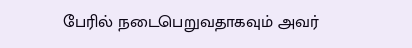பேரில் நடைபெறுவதாகவும் அவர்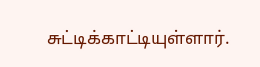சுட்டிக்காட்டியுள்ளார்.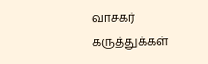வாசகர் கருத்துக்கள்